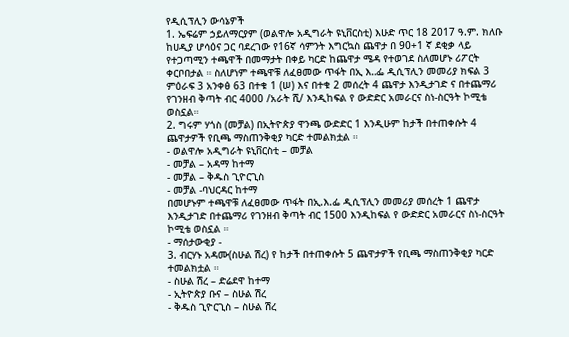የዲሲፕሊን ውሳኔዎች
1. ኤፍሬም ኃይለማርያም (ወልዋሎ አዲግራት ዩኒቨርስቲ) እሁድ ጥር 18 2017 ዓ.ም. ክለቡ ከሀዲያ ሆሳዕና ጋር ባደረገው የ16ኛ ሳምንት እግርኳስ ጨዋታ በ 90+1 ኛ ደቂቃ ላይ የተጋጣሚን ተጫዋች በመማታት በቀይ ካርድ ከጨዋታ ሜዳ የተወገደ ስለመሆኑ ሪፖርት ቀርቦበታል ። ስለሆነም ተጫዋቹ ለፈፀመው ጥፋት በኢ እ‥ፌ ዲሲፕሊን መመሪያ ክፍል 3 ምዕራፍ 3 አንቀፅ 63 በተቁ 1 (ሠ) እና በተቁ 2 መሰረት 4 ጨዋታ እንዲታገድ ና በተጨማሪ የገንዘብ ቅጣት ብር 4000 /አራት ሺ/ እንዲከፍል የ ውድድር አመራርና ስነ-ስርዓት ኮሚቴ ወስኗል።
2. ግሩም ሃጎስ (መቻል) በኢትዮጵያ ዋንጫ ውድድር 1 እንዲሁም ከታች በተጠቀሱት 4 ጨዋታዎች የቢጫ ማስጠንቅቂያ ካርድ ተመልክቷል ።
- ወልዋሎ አዲግራት ዩኒቨርስቲ – መቻል
- መቻል – አዳማ ከተማ
- መቻል – ቅዱስ ጊዮርጊስ
- መቻል -ባህርዳር ከተማ
በመሆኑም ተጫዋቹ ለፈፀመው ጥፋት በኢ.እ.ፌ ዲሲፕሊን መመሪያ መሰረት 1 ጨዋታ እንዲታገድ በተጨማሪ የገንዘብ ቅጣት ብር 1500 እንዲከፍል የ ውድድር አመራርና ስነ-ስርዓት ኮሚቴ ወስኗል ።
- ማሰታውቂያ -
3. ብርሃኑ አዳሙ(ስሁል ሽረ) የ ከታች በተጠቀሱት 5 ጨዋታዎች የቢጫ ማስጠንቅቂያ ካርድ ተመልክቷል ።
- ስሁል ሽረ – ድሬደዋ ከተማ
- ኢትዮጵያ ቡና – ስሁል ሽረ
- ቅዱስ ጊዮርጊስ – ስሁል ሽረ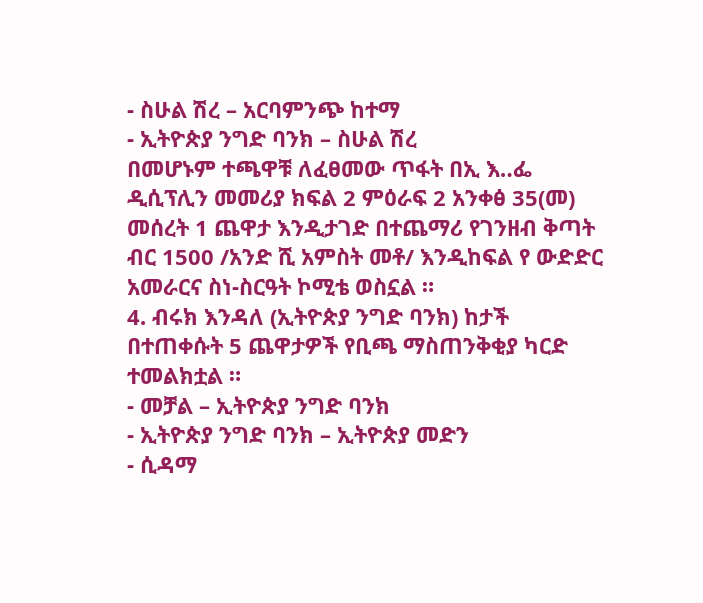- ስሁል ሽረ – አርባምንጭ ከተማ
- ኢትዮጵያ ንግድ ባንክ – ስሁል ሽረ
በመሆኑም ተጫዋቹ ለፈፀመው ጥፋት በኢ እ‥ፌ ዲሲፕሊን መመሪያ ክፍል 2 ምዕራፍ 2 አንቀፅ 35(መ) መሰረት 1 ጨዋታ እንዲታገድ በተጨማሪ የገንዘብ ቅጣት ብር 1500 /አንድ ሺ አምስት መቶ/ እንዲከፍል የ ውድድር አመራርና ስነ-ስርዓት ኮሚቴ ወስኗል ።
4. ብሩክ እንዳለ (ኢትዮጵያ ንግድ ባንክ) ከታች በተጠቀሱት 5 ጨዋታዎች የቢጫ ማስጠንቅቂያ ካርድ ተመልክቷል ።
- መቻል – ኢትዮጵያ ንግድ ባንክ
- ኢትዮጵያ ንግድ ባንክ – ኢትዮጵያ መድን
- ሲዳማ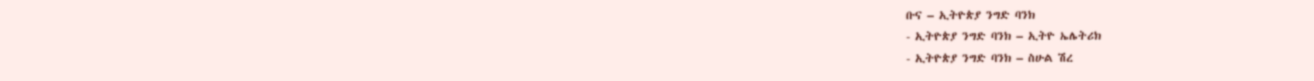ቡና – ኢትዮጵያ ንግድ ባንክ
- ኢትዮጵያ ንግድ ባንክ – ኢትዮ ኤሌትሪክ
- ኢትዮጵያ ንግድ ባንክ – ስሁል ሽረ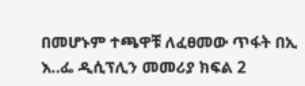በመሆኑም ተጫዋቹ ለፈፀመው ጥፋት በኢ እ‥ፌ ዲሲፕሊን መመሪያ ክፍል 2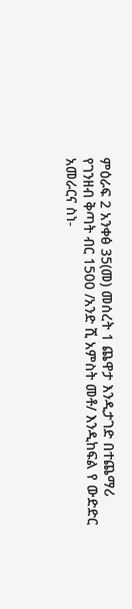ምዕራፍ 2 አንቀፅ 35(መ) መሰረት 1 ጨዋታ እንዲታገድ በተጨማሪ የገንዘብ ቅጣት ብር 1500 /አንድ ሺ አምስት መቶ/ እንዲከፍል የ ውድድር አመራርና ስነ-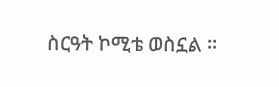ስርዓት ኮሚቴ ወስኗል ።